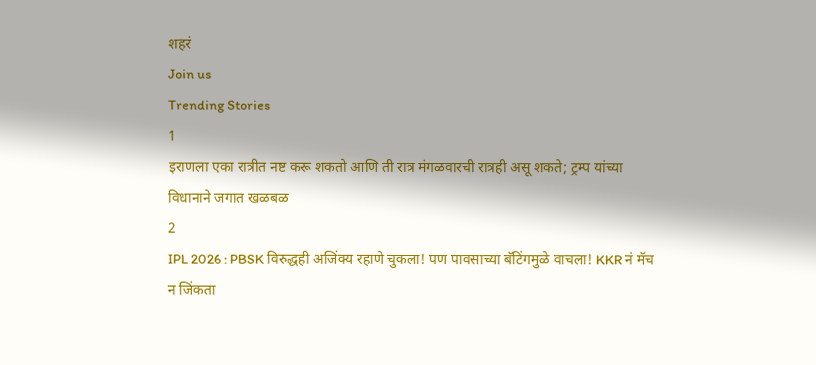शहरं
Join us
Trending Stories
1
इराणला एका रात्रीत नष्ट करू शकतो आणि ती रात्र मंगळवारची रात्रही असू शकते; ट्रम्प यांच्या विधानाने जगात खळबळ
2
IPL 2026 : PBSK विरुद्धही अजिंक्य रहाणे चुकला! पण पावसाच्या बॅटिंगमुळे वाचला! KKR नं मॅच न जिंकता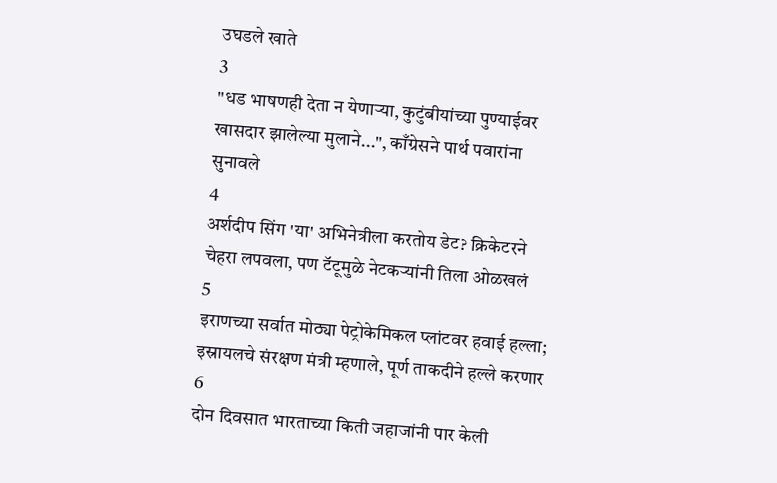उघडले खाते
3
"धड भाषणही देता न येणाऱ्या, कुटुंबीयांच्या पुण्याईवर खासदार झालेल्या मुलाने...", काँग्रेसने पार्थ पवारांना सुनावले
4
अर्शदीप सिंग 'या' अभिनेत्रीला करतोय डेट? क्रिकेटरने चेहरा लपवला, पण टॅटूमुळे नेटकऱ्यांनी तिला ओळखलं
5
इराणच्या सर्वात मोठ्या पेट्रोकेमिकल प्लांटवर हवाई हल्ला; इस्रायलचे संरक्षण मंत्री म्हणाले, पूर्ण ताकदीने हल्ले करणार
6
दोन दिवसात भारताच्या किती जहाजांनी पार केली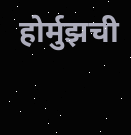होर्मुझची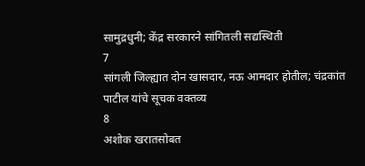सामुद्रधुनी; केंद्र सरकारने सांगितली सद्यस्थिती
7
सांगली जिल्ह्यात दोन खासदार, नऊ आमदार होतील; चंद्रकांत पाटील यांचे सूचक वक्तव्य
8
अशोक खरातसोबत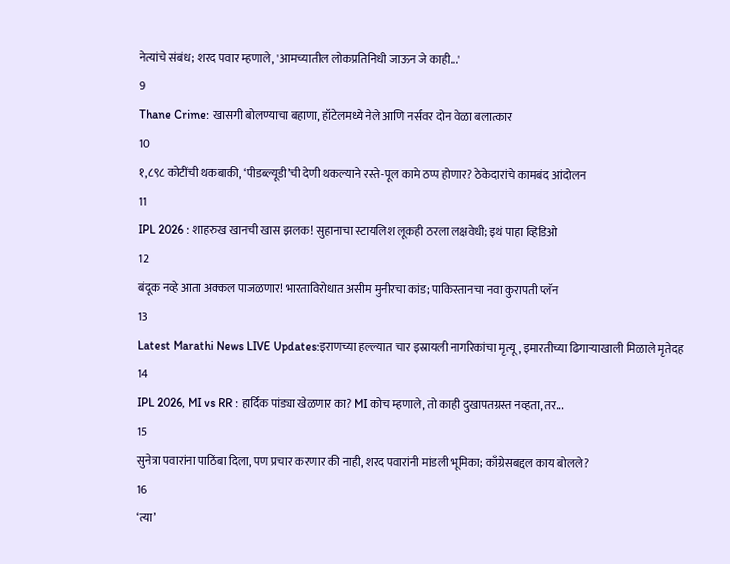नेत्यांचे संबंध; शरद पवार म्हणाले, 'आमच्यातील लोकप्रतिनिधी जाऊन जे काही...'
9
Thane Crime: खासगी बोलण्याचा बहाणा, हॉटेलमध्ये नेले आणि नर्सवर दोन वेळा बलात्कार
10
१,८९८ कोटींची थकबाकी, ‘पीडब्ल्यूडी’ची देणी थकल्याने रस्ते-पूल कामे ठप्प होणार? ठेकेदारांचे कामबंद आंदोलन
11
IPL 2026 : शाहरुख खानची खास झलक! सुहानाचा स्टायलिश लूकही ठरला लक्षवेधी; इथं पाहा व्हिडिओ
12
बंदूक नव्हे आता अक्कल पाजळणार! भारताविरोधात असीम मुनीरचा कांड; पाकिस्तानचा नवा कुरापती प्लॅन
13
Latest Marathi News LIVE Updates:इराणच्या हल्ल्यात चार इस्रायली नागरिकांचा मृत्यू, इमारतीच्या ढिगाऱ्याखाली मिळाले मृतेदह
14
IPL 2026, MI vs RR : हार्दिक पांड्या खेळणार का? MI कोच म्हणाले, तो काही दुखापतग्रस्त नव्हता, तर...
15
सुनेत्रा पवारांना पाठिंबा दिला, पण प्रचार करणार की नाही, शरद पवारांनी मांडली भूमिका; काँग्रेसबद्दल काय बोलले?
16
‘त्या’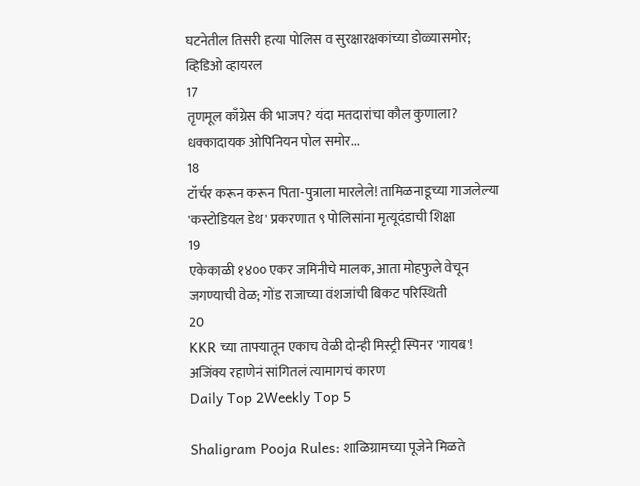घटनेतील तिसरी हत्या पोलिस व सुरक्षारक्षकांच्या डोळ्यासमोर; व्हिडिओ व्हायरल
17
तृणमूल काँग्रेस की भाजप? यंदा मतदारांचा कौल कुणाला? धक्कादायक ओपिनियन पोल समोर...
18
टॉर्चर करून करून पिता-पुत्राला मारलेले! तामिळनाडूच्या गाजलेल्या 'कस्टोडियल डेथ' प्रकरणात ९ पोलिसांना मृत्यूदंडाची शिक्षा
19
एकेकाळी १४०० एकर जमिनीचे मालक, आता मोहफुले वेचून जगण्याची वेळ; गोंड राजाच्या वंशजांची बिकट परिस्थिती
20
KKR च्या ताफ्यातून एकाच वेळी दोन्ही मिस्ट्री स्पिनर 'गायब'! अजिंक्य रहाणेनं सांगितलं त्यामागचं कारण
Daily Top 2Weekly Top 5

Shaligram Pooja Rules: शाळिग्रामच्या पूजेने मिळते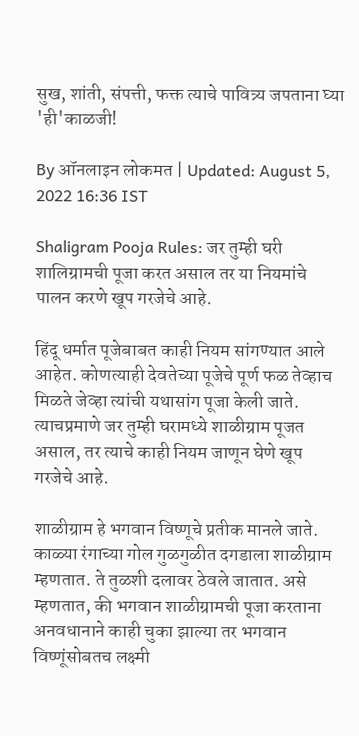सुख, शांती, संपत्ती, फक्त त्याचे पावित्र्य जपताना घ्या 'ही'काळजी!

By ऑनलाइन लोकमत | Updated: August 5, 2022 16:36 IST

Shaligram Pooja Rules: जर तुम्ही घरी शालिग्रामची पूजा करत असाल तर या नियमांचे पालन करणे खूप गरजेचे आहे.

हिंदू धर्मात पूजेबाबत काही नियम सांगण्यात आले आहेत. कोणत्याही देवतेच्या पूजेचे पूर्ण फळ तेव्हाच मिळते जेव्हा त्यांची यथासांग पूजा केली जाते. त्याचप्रमाणे जर तुम्ही घरामध्ये शाळीग्राम पूजत असाल, तर त्याचे काही नियम जाणून घेणे खूप गरजेचे आहे.

शाळीग्राम हे भगवान विष्णूचे प्रतीक मानले जाते. काळ्या रंगाच्या गोल गुळगुळीत दगडाला शाळीग्राम म्हणतात. ते तुळशी दलावर ठेवले जातात. असे म्हणतात, की भगवान शाळीग्रामची पूजा करताना अनवधानाने काही चुका झाल्या तर भगवान विष्णूंसोबतच लक्ष्मी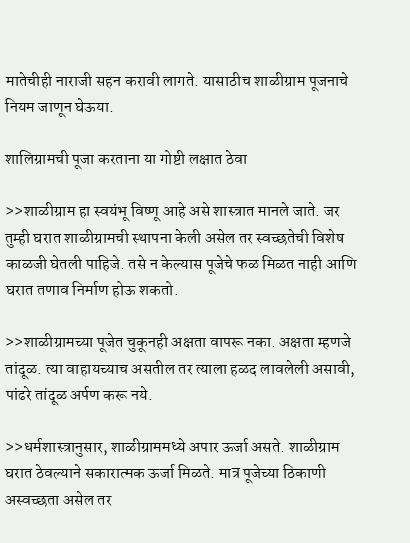मातेचीही नाराजी सहन करावी लागते. यासाठीच शाळीग्राम पूजनाचे नियम जाणून घेऊया.

शालिग्रामची पूजा करताना या गोष्टी लक्षात ठेवा

>>शाळीग्राम हा स्वयंभू विष्णू आहे असे शास्त्रात मानले जाते. जर तुम्ही घरात शाळीग्रामची स्थापना केली असेल तर स्वच्छतेची विशेष काळजी घेतली पाहिजे. तसे न केल्यास पूजेचे फळ मिळत नाही आणि घरात तणाव निर्माण होऊ शकतो.

>>शाळीग्रामच्या पूजेत चुकूनही अक्षता वापरू नका. अक्षता म्हणजे तांदूळ. त्या वाहायच्याच असतील तर त्याला हळद लावलेली असावी, पांढरे तांदूळ अर्पण करू नये.

>>धर्मशास्त्रानुसार, शाळीग्राममध्ये अपार ऊर्जा असते. शाळीग्राम घरात ठेवल्याने सकारात्मक ऊर्जा मिळते. मात्र पूजेच्या ठिकाणी अस्वच्छता असेल तर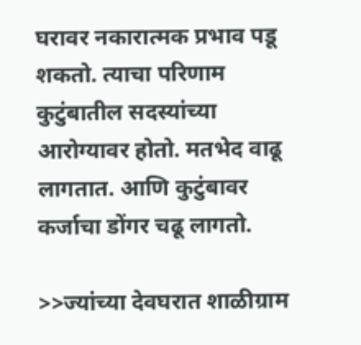घरावर नकारात्मक प्रभाव पडू शकतो. त्याचा परिणाम कुटुंबातील सदस्यांच्या आरोग्यावर होतो. मतभेद वाढू लागतात. आणि कुटुंबावर कर्जाचा डोंगर चढू लागतो.

>>ज्यांच्या देवघरात शाळीग्राम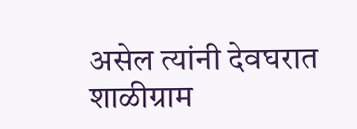असेल त्यांनी देवघरात शाळीग्राम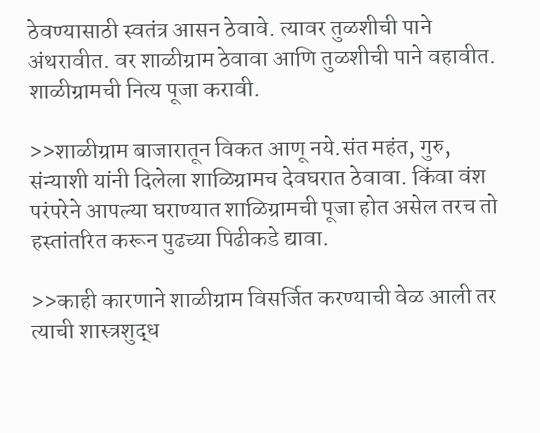ठेवण्यासाठी स्वतंत्र आसन ठेवावे. त्यावर तुळशीची पाने अंथरावीत. वर शाळीग्राम ठेवावा आणि तुळशीची पाने वहावीत. शाळीग्रामची नित्य पूजा करावी.

>>शाळीग्राम बाजारातून विकत आणू नये.संत महंत, गुरु, संन्याशी यांनी दिलेला शाळिग्रामच देवघरात ठेवावा. किंवा वंश परंपरेने आपल्या घराण्यात शाळिग्रामची पूजा होत असेल तरच तो हस्तांतरित करून पुढच्या पिढीकडे द्यावा.

>>काही कारणाने शाळीग्राम विसर्जित करण्याची वेळ आली तर त्याची शास्त्रशुद्ध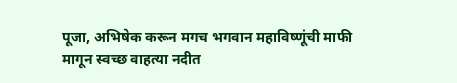पूजा, अभिषेक करून मगच भगवान महाविष्णूंची माफी मागून स्वच्छ वाहत्या नदीत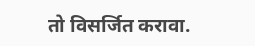तो विसर्जित करावा.